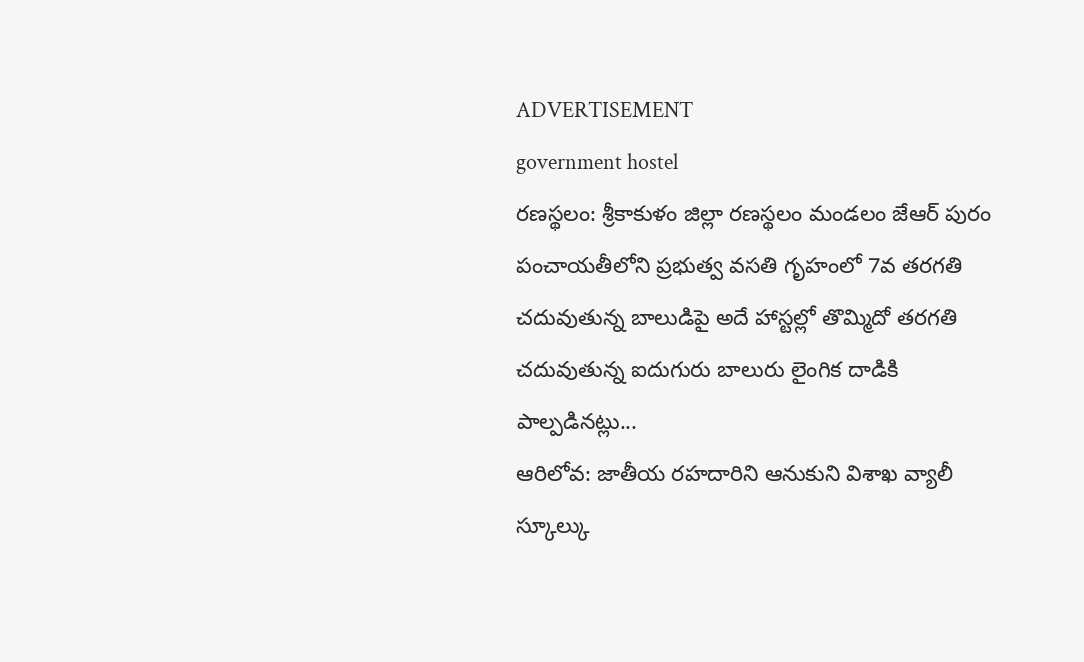ADVERTISEMENT
government hostel
రణస్థలం: శ్రీకాకుళం జిల్లా రణస్థలం మండలం జేఆర్ పురం పంచాయతీలోని ప్రభుత్వ వసతి గృహంలో 7వ తరగతి చదువుతున్న బాలుడిపై అదే హాస్టల్లో తొమ్మిదో తరగతి చదువుతున్న ఐదుగురు బాలురు లైంగిక దాడికి పాల్పడినట్లు...
ఆరిలోవ: జాతీయ రహదారిని ఆనుకుని విశాఖ వ్యాలీ స్కూల్కు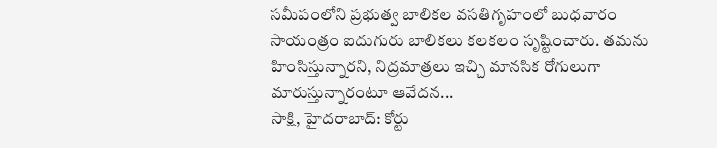సమీపంలోని ప్రభుత్వ బాలికల వసతిగృహంలో బుధవారం సాయంత్రం ఐదుగురు బాలికలు కలకలం సృష్టించారు. తమను హింసిస్తున్నారని, నిద్రమాత్రలు ఇచ్చి మానసిక రోగులుగా మారుస్తున్నారంటూ ఆవేదన...
సాక్షి, హైదరాబాద్: కోర్టు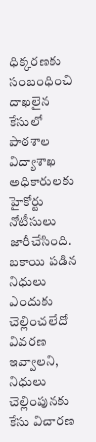ధిక్కరణకు సంబంధించి దాఖలైన కేసులో పాఠశాల విద్యాశాఖ అధికారులకు హైకోర్టు నోటీసులు జారీచేసింది. బకాయి పడిన నిధులు ఎందుకు చెల్లించలేదో వివరణ ఇవ్వాలని, నిధులు చెల్లింపునకు కేసు విచారణ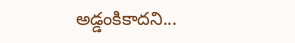అడ్డంకికాదని...